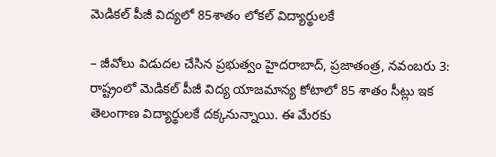మెడికల్ పీజీ విద్యలో 85శాతం లోకల్ విద్యార్థులకే

– జీవోలు విడుదల చేసిన ప్రభుత్వం హైదరాబాద్, ప్రజాతంత్ర, నవంబరు 3: రాష్ట్రంలో మెడికల్ పీజీ విద్య యాజమాన్య కోటాలో 85 శాతం సీట్లు ఇక తెలంగాణ విద్యార్థులకే దక్కనున్నాయి. ఈ మేరకు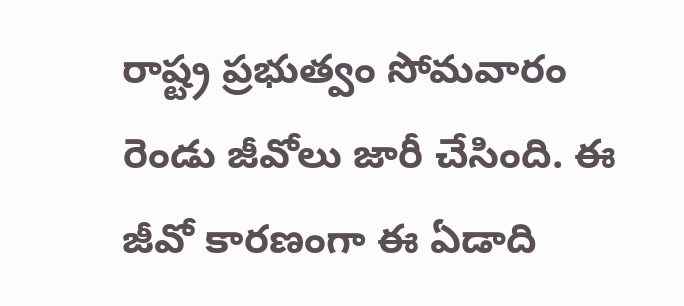రాష్ట్ర ప్రభుత్వం సోమవారం రెండు జీవోలు జారీ చేసింది. ఈ జీవో కారణంగా ఈ ఏడాది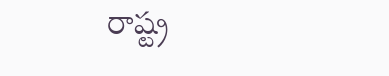రాష్ట్ర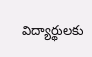విద్యార్థులకు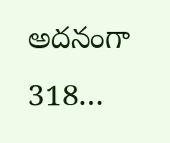అదనంగా 318…